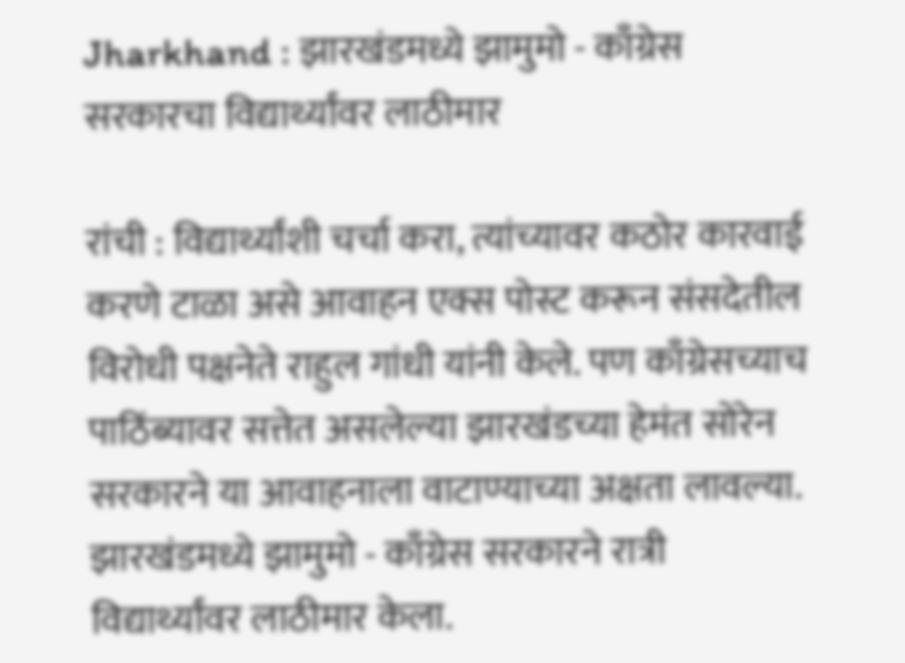Jharkhand : झारखंडमध्ये झामुमो - काँग्रेस सरकारचा विद्यार्थ्यांवर लाठीमार

रांची : विद्यार्थ्यांशी चर्चा करा, त्यांच्यावर कठोर कारवाई करणे टाळा असे आवाहन एक्स पोस्ट करून संसदेतील विरोधी पक्षनेते राहुल गांधी यांनी केले. पण काँग्रेसच्याच पाठिंब्यावर सत्तेत असलेल्या झारखंडच्या हेमंत सोरेन सरकारने या आवाहनाला वाटाण्याच्या अक्षता लावल्या. झारखंडमध्ये झामुमो - काँग्रेस सरकारने रात्री विद्यार्थ्यांवर लाठीमार केला.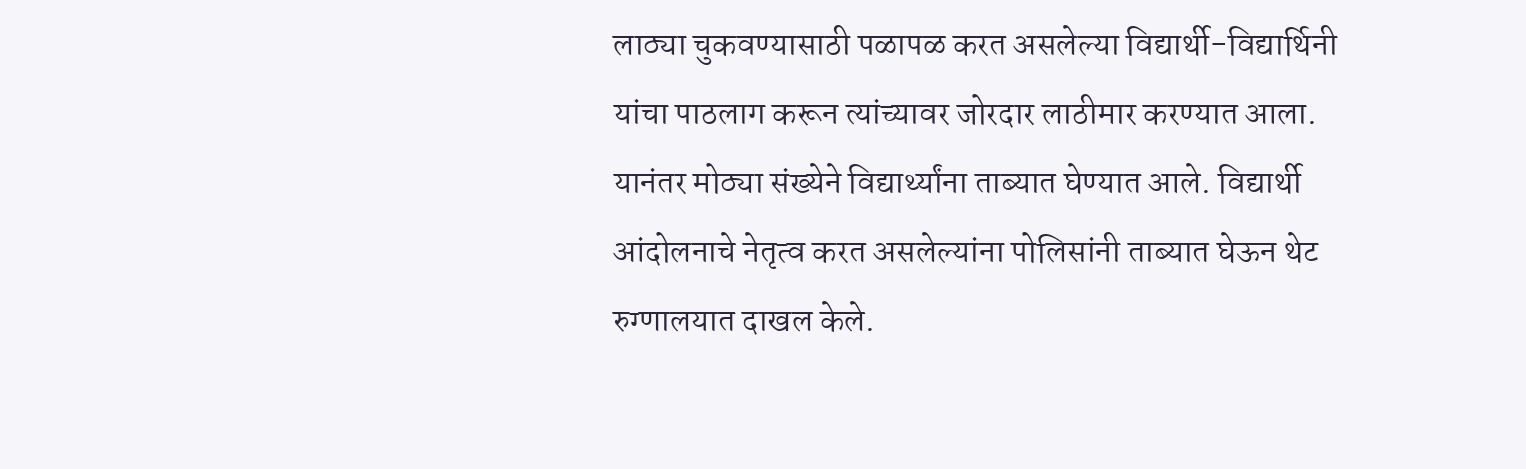लाठ्या चुकवण्यासाठी पळापळ करत असलेल्या विद्यार्थी-विद्यार्थिनी यांचा पाठलाग करून त्यांच्यावर जोरदार लाठीमार करण्यात आला. यानंतर मोठ्या संख्येने विद्यार्थ्यांना ताब्यात घेण्यात आले. विद्यार्थी आंदोलनाचे नेतृत्व करत असलेल्यांना पोलिसांनी ताब्यात घेऊन थेट रुग्णालयात दाखल केले.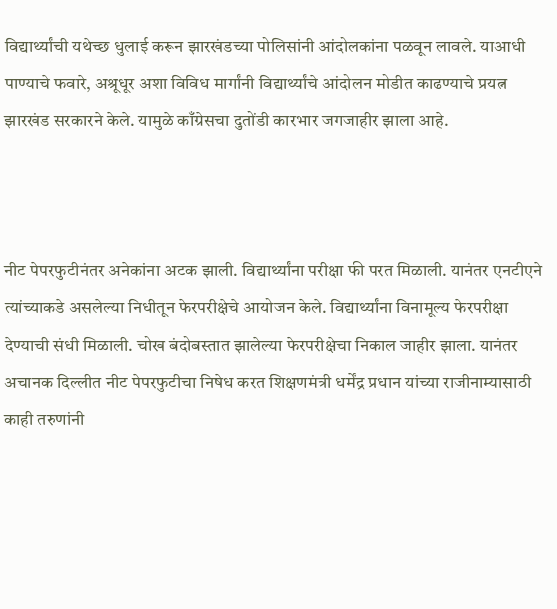विद्यार्थ्यांची यथेच्छ धुलाई करून झारखंडच्या पोलिसांनी आंदोलकांना पळवून लावले. याआधी पाण्याचे फवारे, अश्रूधूर अशा विविध मार्गांनी विद्यार्थ्यांचे आंदोलन मोडीत काढण्याचे प्रयत्न झारखंड सरकारने केले. यामुळे काँग्रेसचा दुतोंडी कारभार जगजाहीर झाला आहे.



नीट पेपरफुटीनंतर अनेकांना अटक झाली. विद्यार्थ्यांना परीक्षा फी परत मिळाली. यानंतर एनटीएने त्यांच्याकडे असलेल्या निधीतून फेरपरीक्षेचे आयोजन केले. विद्यार्थ्यांना विनामूल्य फेरपरीक्षा देण्याची संधी मिळाली. चोख बंदोबस्तात झालेल्या फेरपरीक्षेचा निकाल जाहीर झाला. यानंतर अचानक दिल्लीत नीट पेपरफुटीचा निषेध करत शिक्षणमंत्री धर्मेंद्र प्रधान यांच्या राजीनाम्यासाठी काही तरुणांनी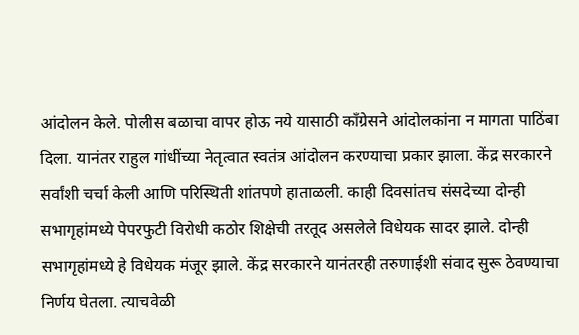आंदोलन केले. पोलीस बळाचा वापर होऊ नये यासाठी काँग्रेसने आंदोलकांना न मागता पाठिंबा दिला. यानंतर राहुल गांधींच्या नेतृत्वात स्वतंत्र आंदोलन करण्याचा प्रकार झाला. केंद्र सरकारने सर्वांशी चर्चा केली आणि परिस्थिती शांतपणे हाताळली. काही दिवसांतच संसदेच्या दोन्ही सभागृहांमध्ये पेपरफुटी विरोधी कठोर शिक्षेची तरतूद असलेले विधेयक सादर झाले. दोन्ही सभागृहांमध्ये हे विधेयक मंजूर झाले. केंद्र सरकारने यानंतरही तरुणाईशी संवाद सुरू ठेवण्याचा निर्णय घेतला. त्याचवेळी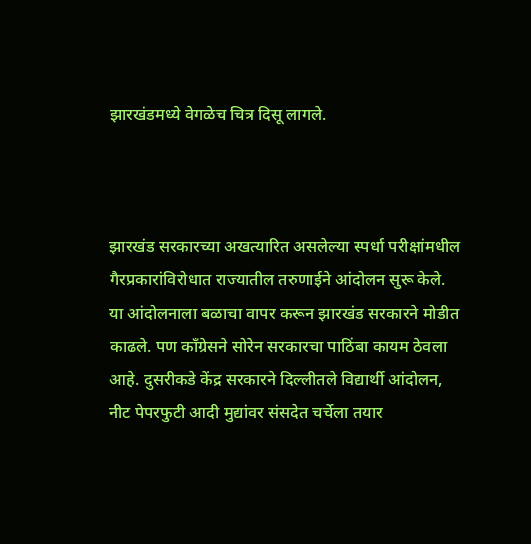झारखंडमध्ये वेगळेच चित्र दिसू लागले.



झारखंड सरकारच्या अखत्यारित असलेल्या स्पर्धा परीक्षांमधील गैरप्रकारांविरोधात राज्यातील तरुणाईने आंदोलन सुरू केले. या आंदोलनाला बळाचा वापर करून झारखंड सरकारने मोडीत काढले. पण काँग्रेसने सोरेन सरकारचा पाठिंबा कायम ठेवला आहे. दुसरीकडे केंद्र सरकारने दिल्लीतले विद्यार्थी आंदोलन, नीट पेपरफुटी आदी मुद्यांवर संसदेत चर्चेला तयार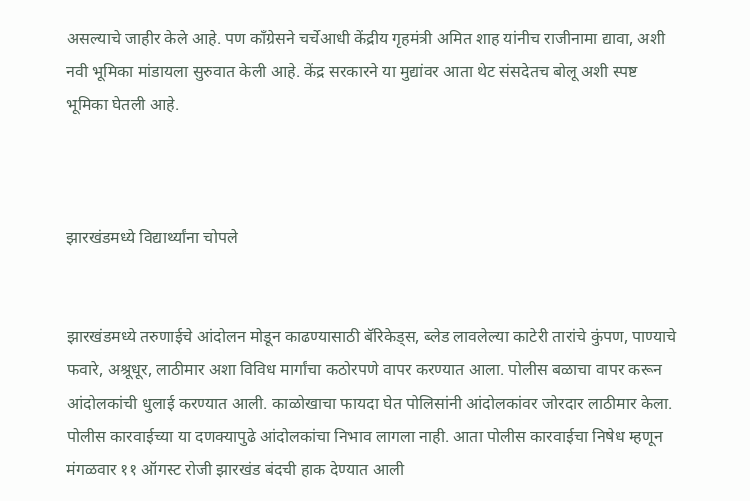असल्याचे जाहीर केले आहे. पण काँग्रेसने चर्चेआधी केंद्रीय गृहमंत्री अमित शाह यांनीच राजीनामा द्यावा, अशी नवी भूमिका मांडायला सुरुवात केली आहे. केंद्र सरकारने या मुद्यांवर आता थेट संसदेतच बोलू अशी स्पष्ट भूमिका घेतली आहे.



झारखंडमध्ये विद्यार्थ्यांना चोपले


झारखंडमध्ये तरुणाईचे आंदोलन मोडून काढण्यासाठी बॅरिकेड्स, ब्लेड लावलेल्या काटेरी तारांचे कुंपण, पाण्याचे फवारे, अश्रूधूर, लाठीमार अशा विविध मार्गांचा कठोरपणे वापर करण्यात आला. पोलीस बळाचा वापर करून आंदोलकांची धुलाई करण्यात आली. काळोखाचा फायदा घेत पोलिसांनी आंदोलकांवर जोरदार लाठीमार केला. पोलीस कारवाईच्या या दणक्यापुढे आंदोलकांचा निभाव लागला नाही. आता पोलीस कारवाईचा निषेध म्हणून मंगळवार ११ ऑगस्ट रोजी झारखंड बंदची हाक देण्यात आली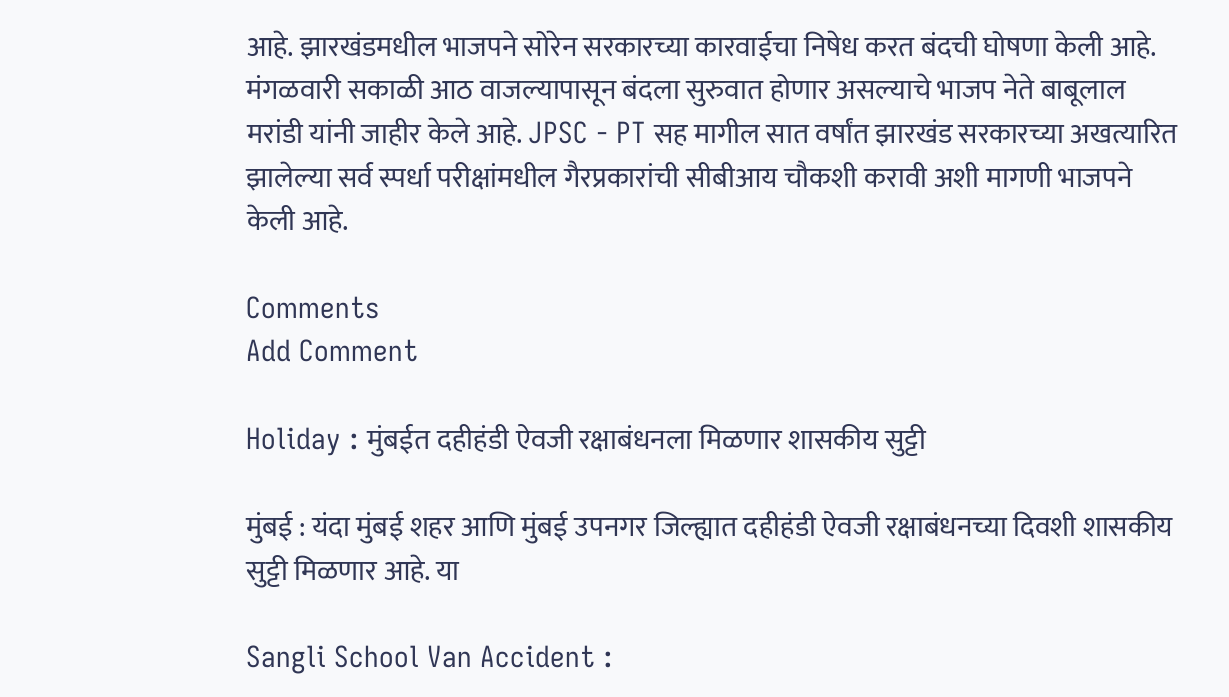आहे. झारखंडमधील भाजपने सोरेन सरकारच्या कारवाईचा निषेध करत बंदची घोषणा केली आहे. मंगळवारी सकाळी आठ वाजल्यापासून बंदला सुरुवात होणार असल्याचे भाजप नेते बाबूलाल मरांडी यांनी जाहीर केले आहे. JPSC - PT सह मागील सात वर्षांत झारखंड सरकारच्या अखत्यारित झालेल्या सर्व स्पर्धा परीक्षांमधील गैरप्रकारांची सीबीआय चौकशी करावी अशी मागणी भाजपने केली आहे.

Comments
Add Comment

Holiday : मुंबईत दहीहंडी ऐवजी रक्षाबंधनला मिळणार शासकीय सुट्टी

मुंबई : यंदा मुंबई शहर आणि मुंबई उपनगर जिल्ह्यात दहीहंडी ऐवजी रक्षाबंधनच्या दिवशी शासकीय सुट्टी मिळणार आहे. या

Sangli School Van Accident :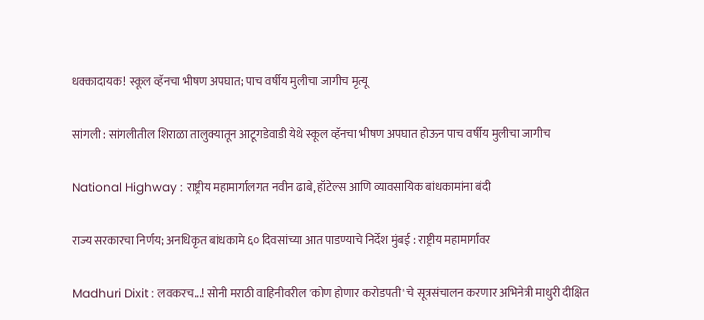धक्कादायक! स्कूल व्हॅनचा भीषण अपघात; पाच वर्षीय मुलीचा जागीच मृत्यू

सांगली : सांगलीतील शिराळा तालुक्यातून आटूगडेवाडी येथे स्कूल व्हॅनचा भीषण अपघात होऊन पाच वर्षीय मुलीचा जागीच

National Highway : राष्ट्रीय महामार्गालगत नवीन ढाबे, हॉटेल्स आणि व्यावसायिक बांधकामांना बंदी

राज्य सरकारचा निर्णय; अनधिकृत बांधकामे ६० दिवसांच्या आत पाडण्याचे निर्देश मुंबई : राष्ट्रीय महामार्गांवर

Madhuri Dixit : लवकरच...! सोनी मराठी वाहिनीवरील 'कोण होणार करोडपती' चे सूत्रसंचालन करणार अभिनेत्री माधुरी दीक्षित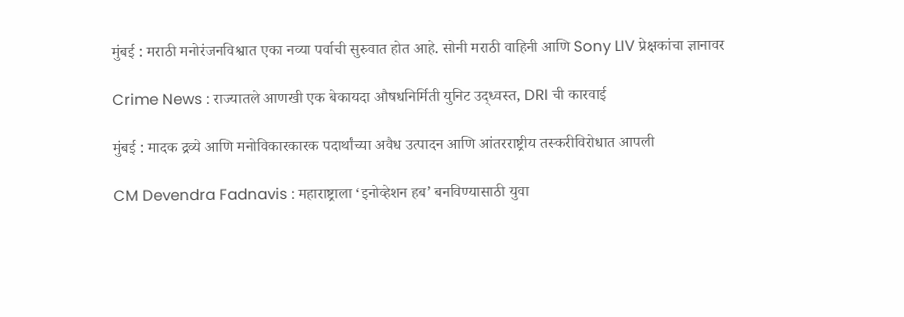मुंबई : मराठी मनोरंजनविश्वात एका नव्या पर्वाची सुरुवात होत आहे. सोनी मराठी वाहिनी आणि Sony LIV प्रेक्षकांचा ज्ञानावर

Crime News : राज्यातले आणखी एक बेकायदा औषधनिर्मिती युनिट उद्ध्वस्त, DRI ची कारवाई

मुंबई : मादक द्रव्ये आणि मनोविकारकारक पदार्थांच्या अवैध उत्पादन आणि आंतरराष्ट्रीय तस्करीविरोधात आपली

CM Devendra Fadnavis : महाराष्ट्राला ‘इनोव्हेशन हब’ बनविण्यासाठी युवा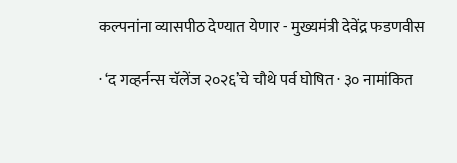कल्पनांना व्यासपीठ देण्यात येणार - मुख्यमंत्री देवेंद्र फडणवीस

· ‘द गव्हर्नन्स चॅलेंज २०२६’चे चौथे पर्व घोषित · ३० नामांकित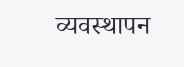व्यवस्थापन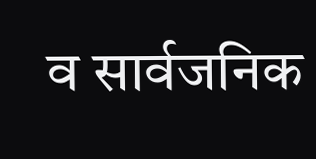व सार्वजनिक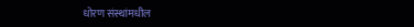धोरण संस्थांमधील